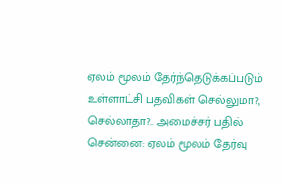ஏலம் மூலம் தேர்ந்தெடுக்கப்படும் உள்ளாட்சி பதவிகள் செல்லுமா?, செல்லாதா?.. அமைச்சர் பதில்
சென்னை: ஏலம் மூலம் தேர்வு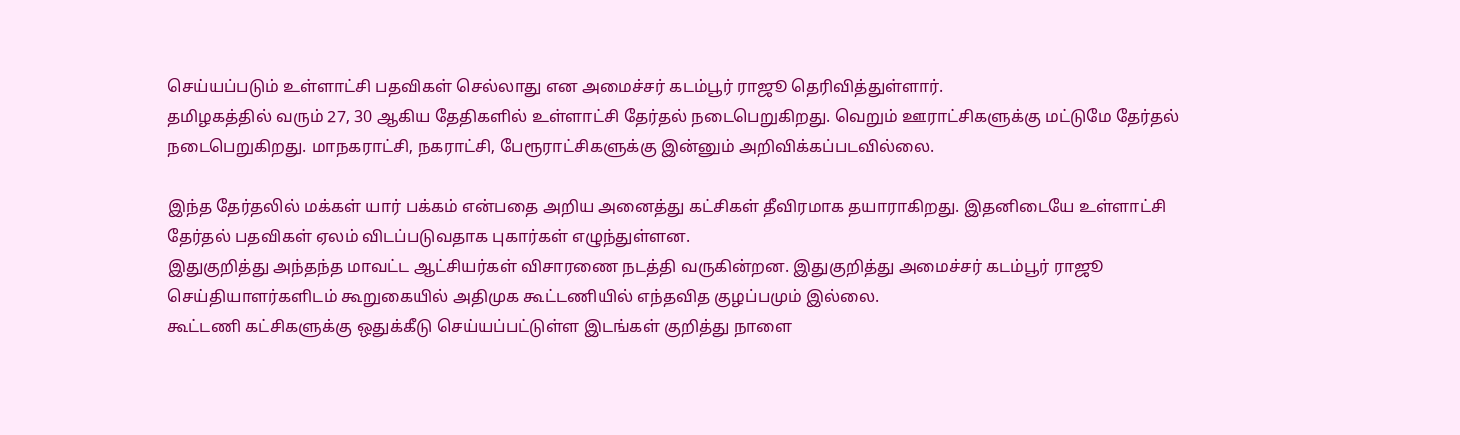செய்யப்படும் உள்ளாட்சி பதவிகள் செல்லாது என அமைச்சர் கடம்பூர் ராஜூ தெரிவித்துள்ளார்.
தமிழகத்தில் வரும் 27, 30 ஆகிய தேதிகளில் உள்ளாட்சி தேர்தல் நடைபெறுகிறது. வெறும் ஊராட்சிகளுக்கு மட்டுமே தேர்தல் நடைபெறுகிறது. மாநகராட்சி, நகராட்சி, பேரூராட்சிகளுக்கு இன்னும் அறிவிக்கப்படவில்லை.

இந்த தேர்தலில் மக்கள் யார் பக்கம் என்பதை அறிய அனைத்து கட்சிகள் தீவிரமாக தயாராகிறது. இதனிடையே உள்ளாட்சி தேர்தல் பதவிகள் ஏலம் விடப்படுவதாக புகார்கள் எழுந்துள்ளன.
இதுகுறித்து அந்தந்த மாவட்ட ஆட்சியர்கள் விசாரணை நடத்தி வருகின்றன. இதுகுறித்து அமைச்சர் கடம்பூர் ராஜூ செய்தியாளர்களிடம் கூறுகையில் அதிமுக கூட்டணியில் எந்தவித குழப்பமும் இல்லை.
கூட்டணி கட்சிகளுக்கு ஒதுக்கீடு செய்யப்பட்டுள்ள இடங்கள் குறித்து நாளை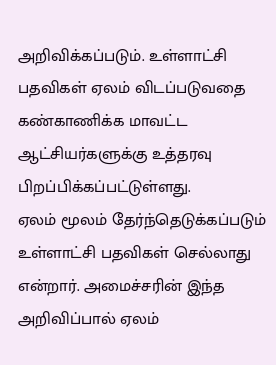அறிவிக்கப்படும். உள்ளாட்சி பதவிகள் ஏலம் விடப்படுவதை கண்காணிக்க மாவட்ட ஆட்சியர்களுக்கு உத்தரவு பிறப்பிக்கப்பட்டுள்ளது.
ஏலம் மூலம் தேர்ந்தெடுக்கப்படும் உள்ளாட்சி பதவிகள் செல்லாது என்றார். அமைச்சரின் இந்த அறிவிப்பால் ஏலம்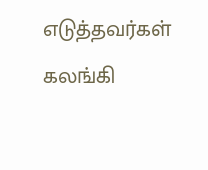எடுத்தவர்கள் கலங்கி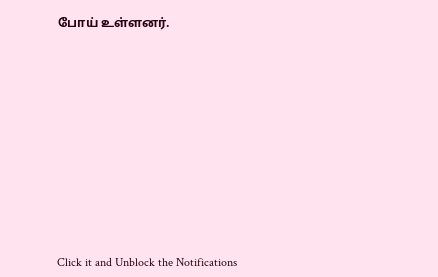போய் உள்ளனர்.












Click it and Unblock the Notifications